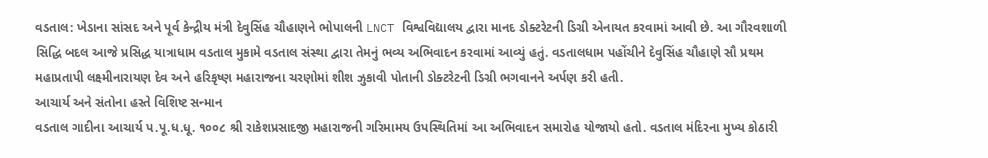વડતાલ: ખેડાના સાંસદ અને પૂર્વ કેન્દ્રીય મંત્રી દેવુસિંહ ચૌહાણને ભોપાલની LNCT વિશ્વવિદ્યાલય દ્વારા માનદ ડોક્ટરેટની ડિગ્રી એનાયત કરવામાં આવી છે. આ ગૌરવશાળી સિદ્ધિ બદલ આજે પ્રસિદ્ધ યાત્રાધામ વડતાલ મુકામે વડતાલ સંસ્થા દ્વારા તેમનું ભવ્ય અભિવાદન કરવામાં આવ્યું હતું. વડતાલધામ પહોંચીને દેવુસિંહ ચૌહાણે સૌ પ્રથમ મહાપ્રતાપી લક્ષ્મીનારાયણ દેવ અને હરિકૃષ્ણ મહારાજના ચરણોમાં શીશ ઝુકાવી પોતાની ડોક્ટરેટની ડિગ્રી ભગવાનને અર્પણ કરી હતી.
આચાર્ય અને સંતોના હસ્તે વિશિષ્ટ સન્માન
વડતાલ ગાદીના આચાર્ય પ.પૂ.ધ.ધૂ. ૧૦૦૮ શ્રી રાકેશપ્રસાદજી મહારાજની ગરિમામય ઉપસ્થિતિમાં આ અભિવાદન સમારોહ યોજાયો હતો. વડતાલ મંદિરના મુખ્ય કોઠારી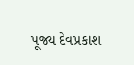પૂજ્ય દેવપ્રકાશ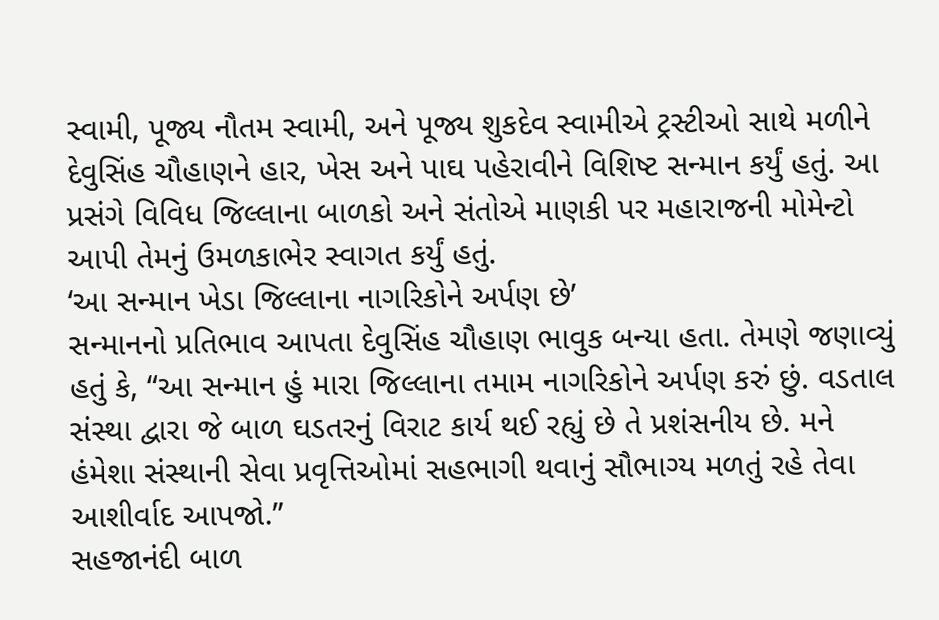સ્વામી, પૂજ્ય નૌતમ સ્વામી, અને પૂજ્ય શુકદેવ સ્વામીએ ટ્રસ્ટીઓ સાથે મળીને દેવુસિંહ ચૌહાણને હાર, ખેસ અને પાઘ પહેરાવીને વિશિષ્ટ સન્માન કર્યું હતું. આ પ્રસંગે વિવિધ જિલ્લાના બાળકો અને સંતોએ માણકી પર મહારાજની મોમેન્ટો આપી તેમનું ઉમળકાભેર સ્વાગત કર્યું હતું.
‘આ સન્માન ખેડા જિલ્લાના નાગરિકોને અર્પણ છે’
સન્માનનો પ્રતિભાવ આપતા દેવુસિંહ ચૌહાણ ભાવુક બન્યા હતા. તેમણે જણાવ્યું હતું કે, “આ સન્માન હું મારા જિલ્લાના તમામ નાગરિકોને અર્પણ કરું છું. વડતાલ સંસ્થા દ્વારા જે બાળ ઘડતરનું વિરાટ કાર્ય થઈ રહ્યું છે તે પ્રશંસનીય છે. મને હંમેશા સંસ્થાની સેવા પ્રવૃત્તિઓમાં સહભાગી થવાનું સૌભાગ્ય મળતું રહે તેવા આશીર્વાદ આપજો.”
સહજાનંદી બાળ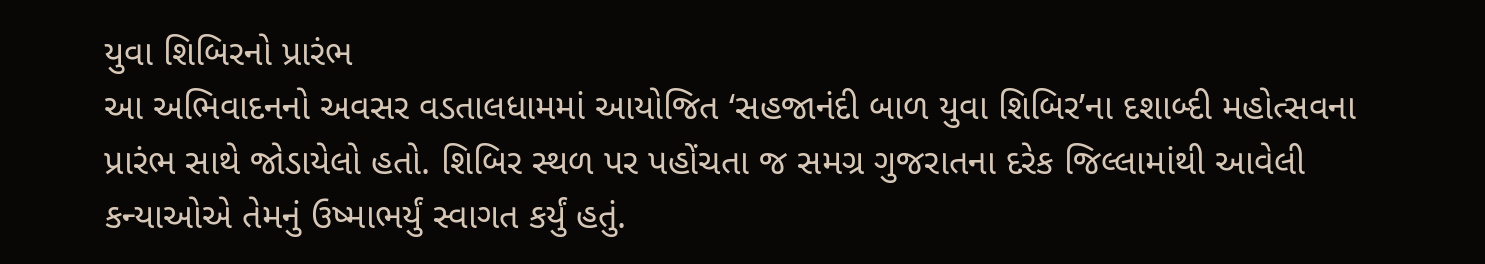યુવા શિબિરનો પ્રારંભ
આ અભિવાદનનો અવસર વડતાલધામમાં આયોજિત ‘સહજાનંદી બાળ યુવા શિબિર’ના દશાબ્દી મહોત્સવના પ્રારંભ સાથે જોડાયેલો હતો. શિબિર સ્થળ પર પહોંચતા જ સમગ્ર ગુજરાતના દરેક જિલ્લામાંથી આવેલી કન્યાઓએ તેમનું ઉષ્માભર્યું સ્વાગત કર્યું હતું.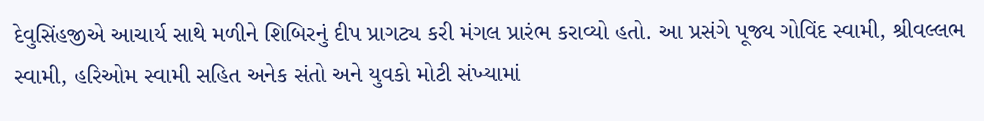દેવુસિંહજીએ આચાર્ય સાથે મળીને શિબિરનું દીપ પ્રાગટ્ય કરી મંગલ પ્રારંભ કરાવ્યો હતો. આ પ્રસંગે પૂજ્ય ગોવિંદ સ્વામી, શ્રીવલ્લભ સ્વામી, હરિઓમ સ્વામી સહિત અનેક સંતો અને યુવકો મોટી સંખ્યામાં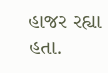હાજર રહ્યા હતા.